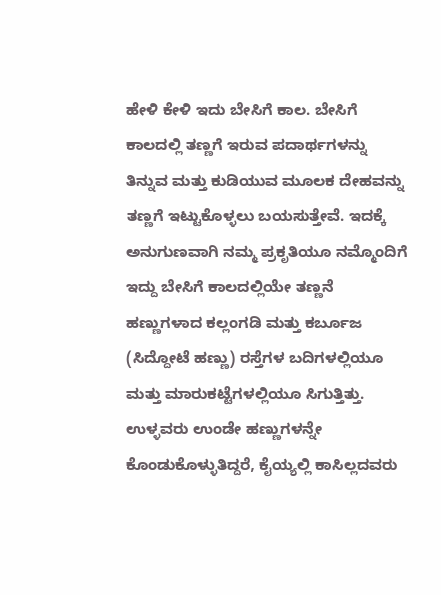ಹೇಳಿ ಕೇಳಿ ಇದು ಬೇಸಿಗೆ ಕಾಲ. ಬೇಸಿಗೆ ಕಾಲದಲ್ಲಿ ತಣ್ಣಗೆ ಇರುವ ಪದಾರ್ಥಗಳನ್ನು ತಿನ್ನುವ ಮತ್ತು ಕುಡಿಯುವ ಮೂಲಕ ದೇಹವನ್ನು ತಣ್ಣಗೆ ಇಟ್ಟುಕೊಳ್ಳಲು ಬಯಸುತ್ತೇವೆ. ಇದಕ್ಕೆ ಅನುಗುಣವಾಗಿ ನಮ್ಮ ಪ್ರಕೃತಿಯೂ ನಮ್ಮೊಂದಿಗೆ ಇದ್ದು ಬೇಸಿಗೆ ಕಾಲದಲ್ಲಿಯೇ ತಣ್ಣನೆ ಹಣ್ಣುಗಳಾದ ಕಲ್ಲಂಗಡಿ ಮತ್ತು ಕರ್ಬೂಜ (ಸಿದ್ದೋಟೆ ಹಣ್ಣು) ರಸ್ತೆಗಳ ಬದಿಗಳಲ್ಲಿಯೂ ಮತ್ತು ಮಾರುಕಟ್ಟೆಗಳಲ್ಲಿಯೂ ಸಿಗುತ್ತಿತ್ತು. ಉಳ್ಳವರು ಉಂಡೇ ಹಣ್ಣುಗಳನ್ನೇ ಕೊಂಡುಕೊಳ್ಳುತಿದ್ದರೆ, ಕೈಯ್ಯಲ್ಲಿ ಕಾಸಿಲ್ಲದವರು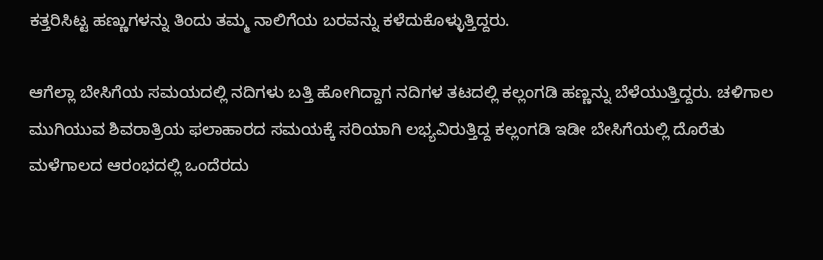ಕತ್ತರಿಸಿಟ್ಟ ಹಣ್ಣುಗಳನ್ನು ತಿಂದು ತಮ್ಮ ನಾಲಿಗೆಯ ಬರವನ್ನು ಕಳೆದುಕೊಳ್ಳುತ್ತಿದ್ದರು.

ಆಗೆಲ್ಲಾ ಬೇಸಿಗೆಯ ಸಮಯದಲ್ಲಿ ನದಿಗಳು ಬತ್ತಿ ಹೋಗಿದ್ದಾಗ ನದಿಗಳ ತಟದಲ್ಲಿ ಕಲ್ಲಂಗಡಿ ಹಣ್ಣನ್ನು ಬೆಳೆಯುತ್ತಿದ್ದರು. ಚಳಿಗಾಲ ಮುಗಿಯುವ ಶಿವರಾತ್ರಿಯ ಫಲಾಹಾರದ ಸಮಯಕ್ಕೆ ಸರಿಯಾಗಿ ಲಭ್ಯವಿರುತ್ತಿದ್ದ ಕಲ್ಲಂಗಡಿ ಇಡೀ ಬೇಸಿಗೆಯಲ್ಲಿ ದೊರೆತು ಮಳೆಗಾಲದ ಆರಂಭದಲ್ಲಿ ಒಂದೆರದು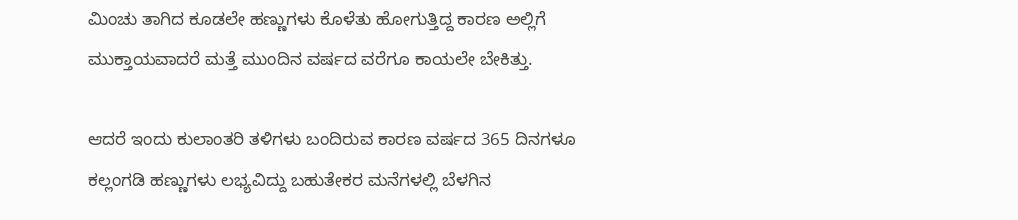ಮಿಂಚು ತಾಗಿದ ಕೂಡಲೇ ಹಣ್ಣುಗಳು ಕೊಳೆತು ಹೋಗುತ್ತಿದ್ದ ಕಾರಣ ಅಲ್ಲಿಗೆ ಮುಕ್ತಾಯವಾದರೆ ಮತ್ತೆ ಮುಂದಿನ ವರ್ಷದ ವರೆಗೂ ಕಾಯಲೇ ಬೇಕಿತ್ತು.

ಆದರೆ ಇಂದು ಕುಲಾಂತರಿ ತಳಿಗಳು ಬಂದಿರುವ ಕಾರಣ ವರ್ಷದ 365 ದಿನಗಳೂ ಕಲ್ಲಂಗಡಿ ಹಣ್ಣುಗಳು ಲಭ್ಯವಿದ್ದು ಬಹುತೇಕರ ಮನೆಗಳಲ್ಲಿ ಬೆಳಗಿನ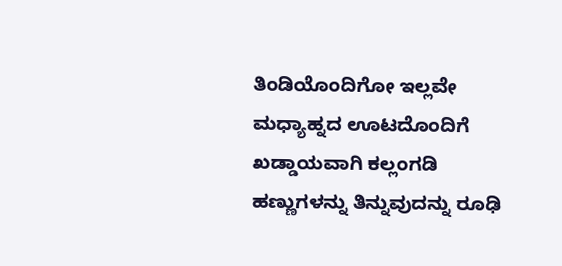ತಿಂಡಿಯೊಂದಿಗೋ ಇಲ್ಲವೇ ಮಧ್ಯಾಹ್ನದ ಊಟದೊಂದಿಗೆ ಖಡ್ಡಾಯವಾಗಿ ಕಲ್ಲಂಗಡಿ ಹಣ್ಣುಗಳನ್ನು ತಿನ್ನುವುದನ್ನು ರೂಢಿ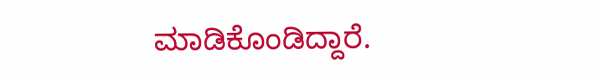ಮಾಡಿಕೊಂಡಿದ್ದಾರೆ.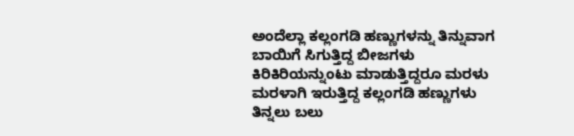ಅಂದೆಲ್ಲಾ ಕಲ್ಲಂಗಡಿ ಹಣ್ಣುಗಳನ್ನು ತಿನ್ನುವಾಗ ಬಾಯಿಗೆ ಸಿಗುತ್ತಿದ್ದ ಬೀಜಗಳು ಕಿರಿಕಿರಿಯನ್ನುಂಟು ಮಾಡುತ್ತಿದ್ದರೂ ಮರಳು ಮರಳಾಗಿ ಇರುತ್ತಿದ್ದ ಕಲ್ಲಂಗಡಿ ಹಣ್ಣುಗಳು ತಿನ್ನಲು ಬಲು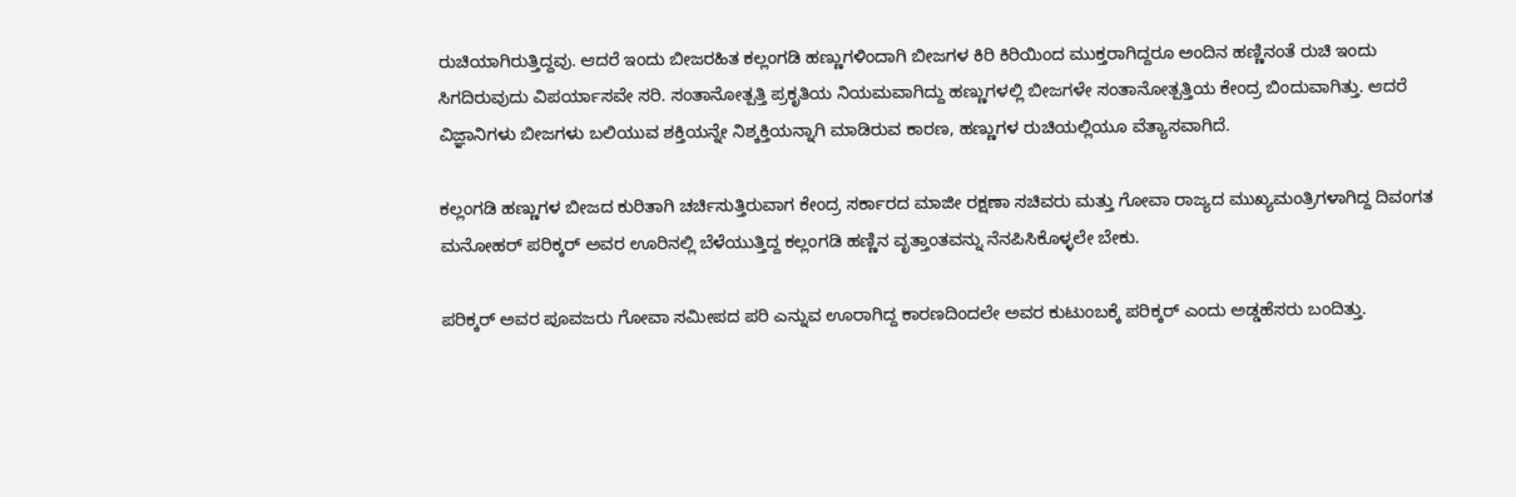ರುಚಿಯಾಗಿರುತ್ತಿದ್ದವು. ಆದರೆ ಇಂದು ಬೀಜರಹಿತ ಕಲ್ಲಂಗಡಿ ಹಣ್ಣುಗಳಿಂದಾಗಿ ಬೀಜಗಳ ಕಿರಿ ಕಿರಿಯಿಂದ ಮುಕ್ತರಾಗಿದ್ದರೂ ಅಂದಿನ ಹಣ್ಣಿನಂತೆ ರುಚಿ ಇಂದು ಸಿಗದಿರುವುದು ವಿಪರ್ಯಾಸವೇ ಸರಿ. ಸಂತಾನೋತ್ಪತ್ತಿ ಪ್ರಕೃತಿಯ ನಿಯಮವಾಗಿದ್ದು ಹಣ್ಣುಗಳಲ್ಲಿ ಬೀಜಗಳೇ ಸಂತಾನೋತ್ಪತ್ತಿಯ ಕೇಂದ್ರ ಬಿಂದುವಾಗಿತ್ತು. ಆದರೆ ವಿಜ್ಞಾನಿಗಳು ಬೀಜಗಳು ಬಲಿಯುವ ಶಕ್ತಿಯನ್ನೇ ನಿಶ್ಕಕ್ತಿಯನ್ನಾಗಿ ಮಾಡಿರುವ ಕಾರಣ, ಹಣ್ಣುಗಳ ರುಚಿಯಲ್ಲಿಯೂ ವೆತ್ಯಾಸವಾಗಿದೆ.

ಕಲ್ಲಂಗಡಿ ಹಣ್ಣುಗಳ ಬೀಜದ ಕುರಿತಾಗಿ ಚರ್ಚಿಸುತ್ತಿರುವಾಗ ಕೇಂದ್ರ ಸರ್ಕಾರದ ಮಾಜೀ ರಕ್ಷಣಾ ಸಚಿವರು ಮತ್ತು ಗೋವಾ ರಾಜ್ಯದ ಮುಖ್ಯಮಂತ್ರಿಗಳಾಗಿದ್ದ ದಿವಂಗತ ಮನೋಹರ್ ಪರಿಕ್ಕರ್ ಅವರ ಊರಿನಲ್ಲಿ ಬೆಳೆಯುತ್ತಿದ್ದ ಕಲ್ಲಂಗಡಿ ಹಣ್ಣಿನ ವೃತ್ತಾಂತವನ್ನು ನೆನಪಿಸಿಕೊಳ್ಳಲೇ ಬೇಕು.

ಪರಿಕ್ಕರ್ ಅವರ ಪೂವಜರು ಗೋವಾ ಸಮೀಪದ ಪರಿ ಎನ್ನುವ ಊರಾಗಿದ್ದ ಕಾರಣದಿಂದಲೇ ಅವರ ಕುಟುಂಬಕ್ಕೆ ಪರಿಕ್ಕರ್ ಎಂದು ಅಡ್ಡಹೆಸರು ಬಂದಿತ್ತು.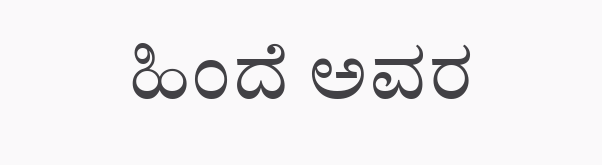ಹಿಂದೆ ಅವರ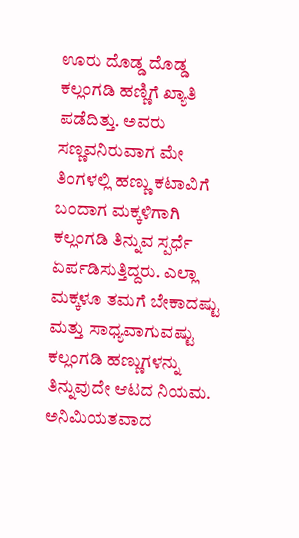ಊರು ದೊಡ್ಡ ದೊಡ್ಡ ಕಲ್ಲಂಗಡಿ ಹಣ್ಣಿಗೆ ಖ್ಯಾತಿ ಪಡೆದಿತ್ತು. ಅವರು ಸಣ್ಣವನಿರುವಾಗ ಮೇ ತಿಂಗಳಲ್ಲಿ ಹಣ್ಣು ಕಟಾವಿಗೆ ಬಂದಾಗ ಮಕ್ಕಳಿಗಾಗಿ ಕಲ್ಲಂಗಡಿ ತಿನ್ನುವ ಸ್ಪರ್ಧೆ ಏರ್ಪಡಿಸುತ್ತಿದ್ದರು. ಎಲ್ಲಾ ಮಕ್ಕಳೂ ತಮಗೆ ಬೇಕಾದಷ್ಟು ಮತ್ತು ಸಾಧ್ಯವಾಗುವಷ್ಟು ಕಲ್ಲಂಗಡಿ ಹಣ್ಣುಗಳನ್ನು ತಿನ್ನುವುದೇ ಆಟದ ನಿಯಮ. ಅನಿಮಿಯತವಾದ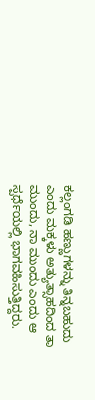ಕಲ್ಲಂಗಡಿ ಹಣ್ಣುಗಳನ್ನು ತಿನ್ನಬಹುದು ಎಂದು ಮಕ್ಕಳು ಅತ್ಯುತ್ಸಾಹದಿಂದ ತಾ ಮುಂದು, ನಾ ಮುಂದು ಎಂದು ಆ ಸ್ಪರ್ಧೆಯಲ್ಲಿ ಭಾಗವಹಿಸುತ್ತಿದ್ದರು.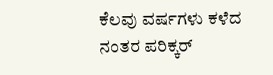ಕೆಲವು ವರ್ಷಗಳು ಕಳೆದ ನಂತರ ಪರಿಕ್ಕರ್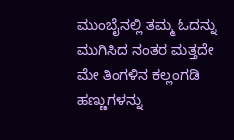ಮುಂಬೈನಲ್ಲಿ ತಮ್ಮ ಓದನ್ನು ಮುಗಿಸಿದ ನಂತರ ಮತ್ತದೇ ಮೇ ತಿಂಗಳಿನ ಕಲ್ಲಂಗಡಿ ಹಣ್ಣುಗಳನ್ನು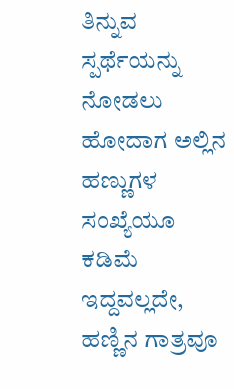ತಿನ್ನುವ ಸ್ಪರ್ಥೆಯನ್ನು ನೋಡಲು ಹೋದಾಗ ಅಲ್ಲಿನ ಹಣ್ಣುಗಳ ಸಂಖ್ಯೆಯೂ ಕಡಿಮೆ ಇದ್ದವಲ್ಲದೇ, ಹಣ್ಣಿನ ಗಾತ್ರವೂ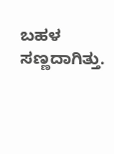ಬಹಳ ಸಣ್ಣದಾಗಿತ್ತು.